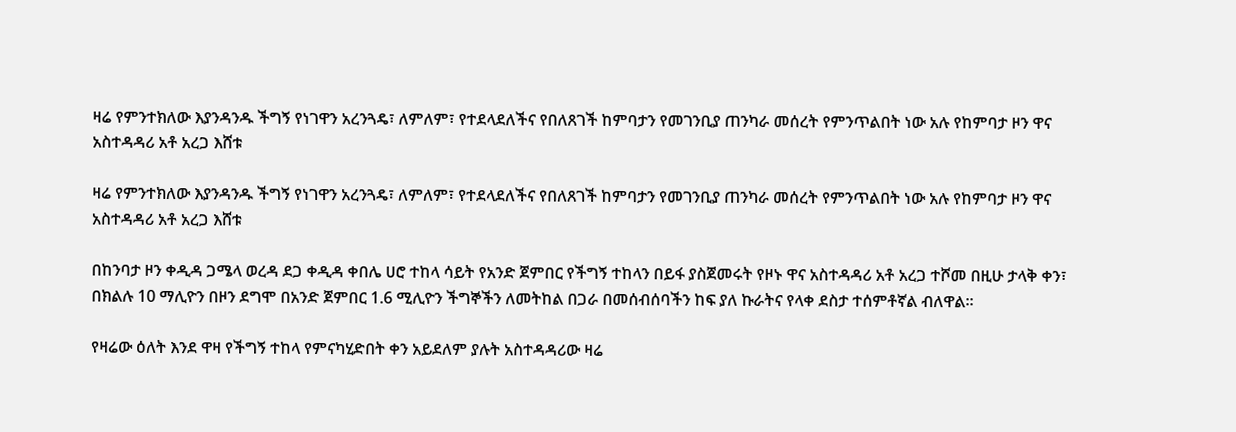ዛሬ የምንተክለው እያንዳንዱ ችግኝ የነገዋን አረንጓዴ፣ ለምለም፣ የተደላደለችና የበለጸገች ከምባታን የመገንቢያ ጠንካራ መሰረት የምንጥልበት ነው አሉ የከምባታ ዞን ዋና አስተዳዳሪ አቶ አረጋ እሸቱ

ዛሬ የምንተክለው እያንዳንዱ ችግኝ የነገዋን አረንጓዴ፣ ለምለም፣ የተደላደለችና የበለጸገች ከምባታን የመገንቢያ ጠንካራ መሰረት የምንጥልበት ነው አሉ የከምባታ ዞን ዋና አስተዳዳሪ አቶ አረጋ እሸቱ

በከንባታ ዞን ቀዲዳ ጋሜላ ወረዳ ደጋ ቀዲዳ ቀበሌ ሀሮ ተከላ ሳይት የአንድ ጀምበር የችግኝ ተከላን በይፋ ያስጀመሩት የዞኑ ዋና አስተዳዳሪ አቶ አረጋ ተሾመ በዚሁ ታላቅ ቀን፣ በክልሉ 10 ማሊዮን በዞን ደግሞ በአንድ ጀምበር 1.6 ሚሊዮን ችግኞችን ለመትከል በጋራ በመሰብሰባችን ከፍ ያለ ኩራትና የላቀ ደስታ ተሰምቶኛል ብለዋል።

የዛሬው ዕለት እንደ ዋዛ የችግኝ ተከላ የምናካሂድበት ቀን አይደለም ያሉት አስተዳዳሪው ዛሬ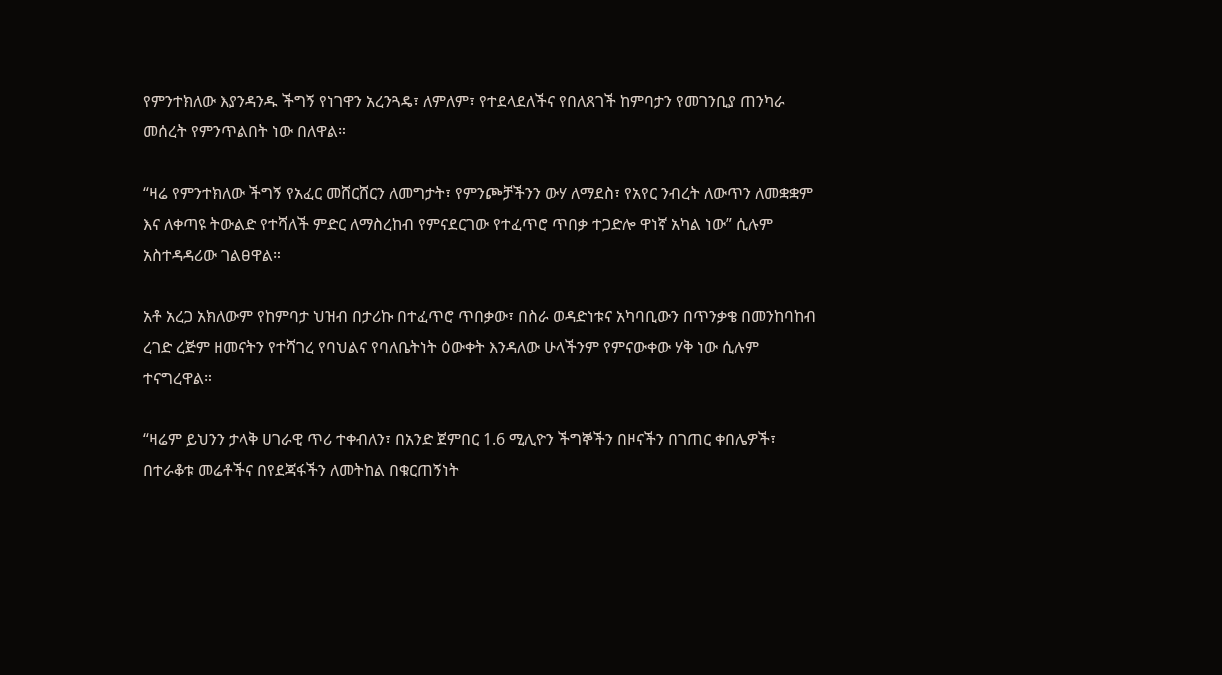የምንተክለው እያንዳንዱ ችግኝ የነገዋን አረንጓዴ፣ ለምለም፣ የተደላደለችና የበለጸገች ከምባታን የመገንቢያ ጠንካራ መሰረት የምንጥልበት ነው በለዋል።

“ዛሬ የምንተክለው ችግኝ የአፈር መሸርሸርን ለመግታት፣ የምንጮቻችንን ውሃ ለማደስ፣ የአየር ንብረት ለውጥን ለመቋቋም እና ለቀጣዩ ትውልድ የተሻለች ምድር ለማስረከብ የምናደርገው የተፈጥሮ ጥበቃ ተጋድሎ ዋነኛ አካል ነው” ሲሉም አስተዳዳሪው ገልፀዋል።

አቶ አረጋ አክለውም የከምባታ ህዝብ በታሪኩ በተፈጥሮ ጥበቃው፣ በስራ ወዳድነቱና አካባቢውን በጥንቃቄ በመንከባከብ ረገድ ረጅም ዘመናትን የተሻገረ የባህልና የባለቤትነት ዕውቀት እንዳለው ሁላችንም የምናውቀው ሃቅ ነው ሲሉም ተናግረዋል።

“ዛሬም ይህንን ታላቅ ሀገራዊ ጥሪ ተቀብለን፣ በአንድ ጀምበር 1.6 ሚሊዮን ችግኞችን በዞናችን በገጠር ቀበሌዎች፣ በተራቆቱ መሬቶችና በየደጃፋችን ለመትከል በቁርጠኝነት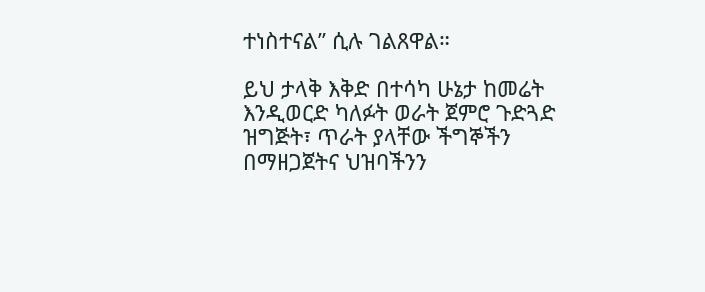ተነስተናል” ሲሉ ገልጸዋል።

ይህ ታላቅ እቅድ በተሳካ ሁኔታ ከመሬት እንዲወርድ ካለፉት ወራት ጀምሮ ጉድጓድ ዝግጅት፣ ጥራት ያላቸው ችግኞችን በማዘጋጀትና ህዝባችንን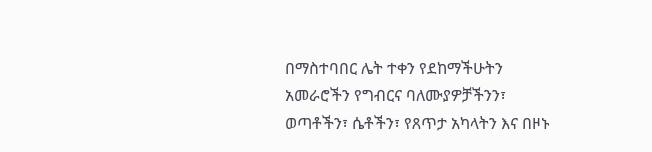በማስተባበር ሌት ተቀን የደከማችሁትን አመራሮችን የግብርና ባለሙያዎቻችንን፣ ወጣቶችን፣ ሴቶችን፣ የጸጥታ አካላትን እና በዞኑ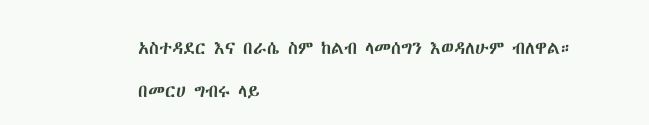አስተዳደር እና በራሴ ስም ከልብ ላመሰግን እወዳለሁም ብለዋል።

በመርሀ ግብሩ ላይ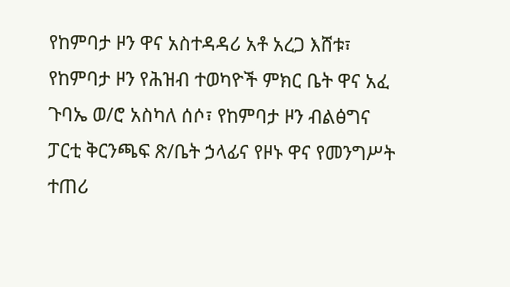የከምባታ ዞን ዋና አስተዳዳሪ አቶ አረጋ እሸቱ፣ የከምባታ ዞን የሕዝብ ተወካዮች ምክር ቤት ዋና አፈ ጉባኤ ወ/ሮ አስካለ ሰሶ፣ የከምባታ ዞን ብልፅግና ፓርቲ ቅርንጫፍ ጽ/ቤት ኃላፊና የዞኑ ዋና የመንግሥት ተጠሪ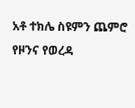አቶ ተክሌ ስዩምን ጨምሮ የዞንና የወረዳ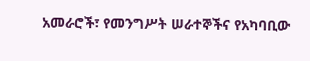አመራሮች፣ የመንግሥት ሠራተኞችና የአካባቢው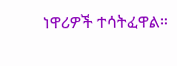ነዋሪዎች ተሳትፈዋል።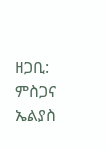ዘጋቢ: ምስጋና ኤልያስ